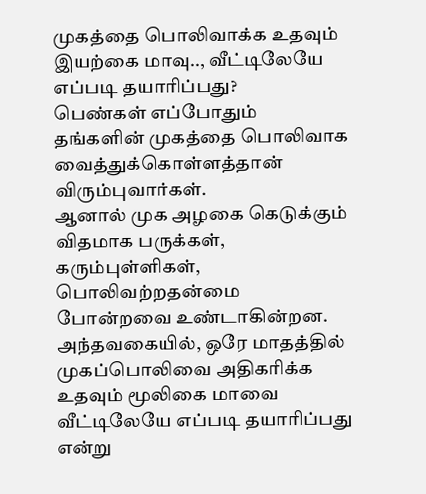முகத்தை பொலிவாக்க உதவும் இயற்கை மாவு.., வீட்டிலேயே எப்படி தயாரிப்பது?
பெண்கள் எப்போதும் தங்களின் முகத்தை பொலிவாக வைத்துக்கொள்ளத்தான் விரும்புவார்கள்.
ஆனால் முக அழகை கெடுக்கும் விதமாக பருக்கள், கரும்புள்ளிகள், பொலிவற்றதன்மை போன்றவை உண்டாகின்றன.
அந்தவகையில், ஒரே மாதத்தில் முகப்பொலிவை அதிகரிக்க உதவும் மூலிகை மாவை வீட்டிலேயே எப்படி தயாரிப்பது என்று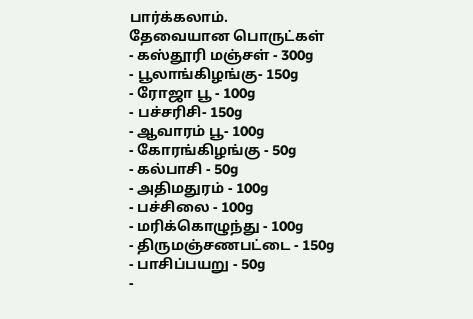பார்க்கலாம்.
தேவையான பொருட்கள்
- கஸ்தூரி மஞ்சள் - 300g
- பூலாங்கிழங்கு- 150g
- ரோஜா பூ - 100g
- பச்சரிசி- 150g
- ஆவாரம் பூ- 100g
- கோரங்கிழங்கு - 50g
- கல்பாசி - 50g
- அதிமதுரம் - 100g
- பச்சிலை - 100g
- மரிக்கொழுந்து - 100g
- திருமஞ்சணபட்டை - 150g
- பாசிப்பயறு - 50g
-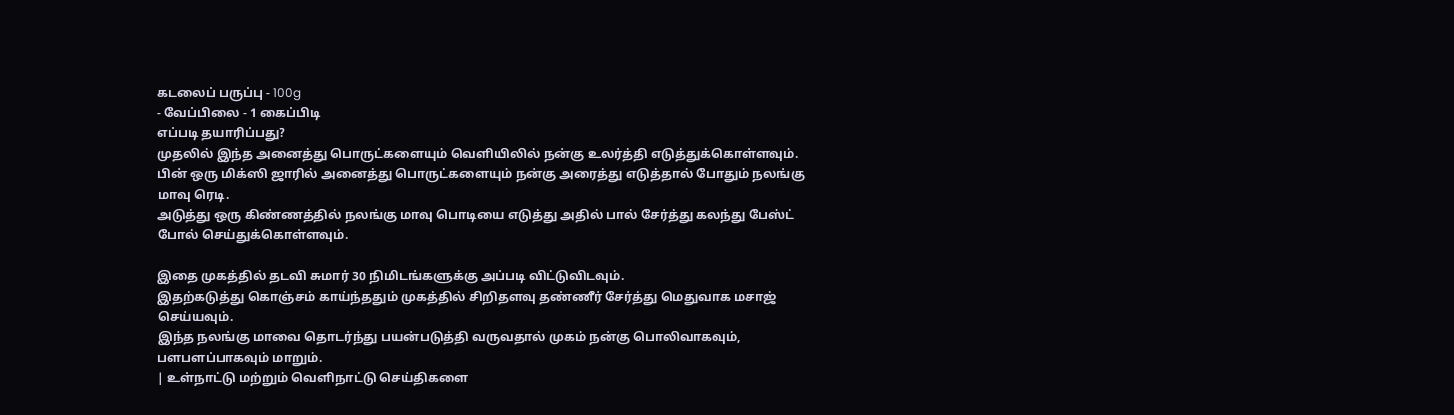கடலைப் பருப்பு - 100g
- வேப்பிலை - 1 கைப்பிடி
எப்படி தயாரிப்பது?
முதலில் இந்த அனைத்து பொருட்களையும் வெளியிலில் நன்கு உலர்த்தி எடுத்துக்கொள்ளவும்.
பின் ஒரு மிக்ஸி ஜாரில் அனைத்து பொருட்களையும் நன்கு அரைத்து எடுத்தால் போதும் நலங்கு மாவு ரெடி.
அடுத்து ஒரு கிண்ணத்தில் நலங்கு மாவு பொடியை எடுத்து அதில் பால் சேர்த்து கலந்து பேஸ்ட் போல் செய்துக்கொள்ளவும்.

இதை முகத்தில் தடவி சுமார் 30 நிமிடங்களுக்கு அப்படி விட்டுவிடவும்.
இதற்கடுத்து கொஞ்சம் காய்ந்ததும் முகத்தில் சிறிதளவு தண்ணீர் சேர்த்து மெதுவாக மசாஜ் செய்யவும்.
இந்த நலங்கு மாவை தொடர்ந்து பயன்படுத்தி வருவதால் முகம் நன்கு பொலிவாகவும், பளபளப்பாகவும் மாறும்.
| உள்நாட்டு மற்றும் வெளிநாட்டு செய்திகளை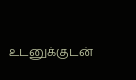உடனுக்குடன்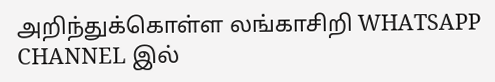அறிந்துக்கொள்ள லங்காசிறி WHATSAPP CHANNEL இல்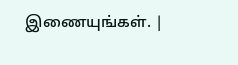இணையுங்கள். |